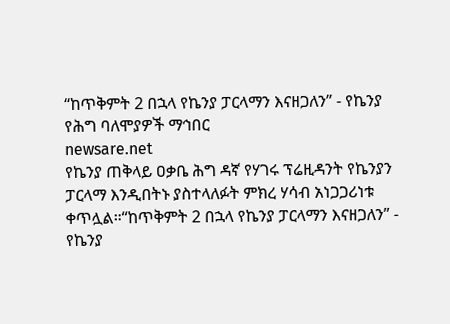“ከጥቅምት 2 በኋላ የኬንያ ፓርላማን እናዘጋለን” - የኬንያ የሕግ ባለሞያዎች ማኅበር
newsare.net
የኬንያ ጠቅላይ ዐቃቤ ሕግ ዳኛ የሃገሩ ፕሬዚዳንት የኬንያን ፓርላማ እንዲበትኑ ያስተላለፉት ምክረ ሃሳብ አነጋጋሪነቱ ቀጥሏል።“ከጥቅምት 2 በኋላ የኬንያ ፓርላማን እናዘጋለን” - የኬንያ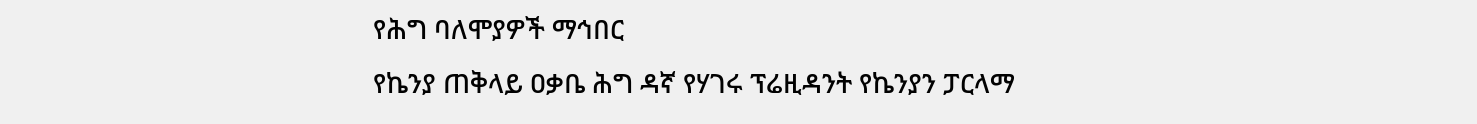የሕግ ባለሞያዎች ማኅበር
የኬንያ ጠቅላይ ዐቃቤ ሕግ ዳኛ የሃገሩ ፕሬዚዳንት የኬንያን ፓርላማ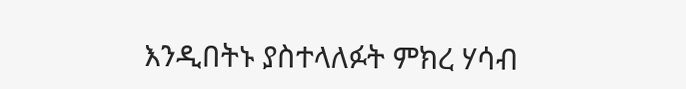እንዲበትኑ ያስተላለፉት ምክረ ሃሳብ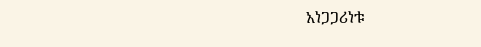አነጋጋሪነቱ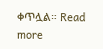ቀጥሏል። Read more